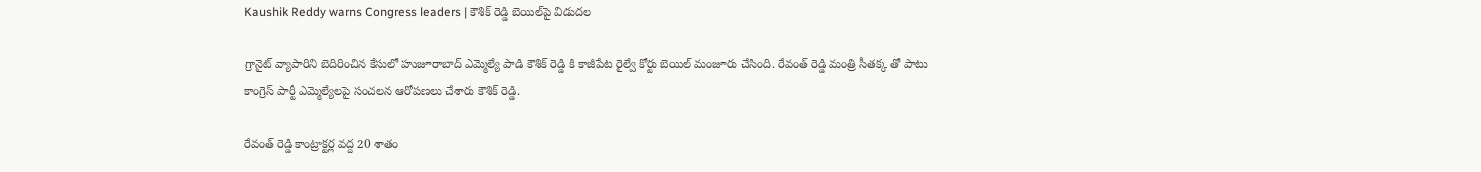Kaushik Reddy warns Congress leaders | కౌశిక్ రెడ్డి బెయిల్‌పై విడుదల

గ్రానైట్ వ్యాపారిని బెదిరించిన కేసులో హుజూరాబాద్ ఎమ్మెల్యే పాడి కౌశిక్ రెడ్డి కి కాజీపేట రైల్వే కోర్టు బెయిల్ మంజూరు చేసింది. రేవంత్ రెడ్డి మంత్రి సీతక్క తో పాటు కాంగ్రెస్ పార్టీ ఎమ్మెల్యేలపై సంచలన ఆరోపణలు చేశారు కౌశిక్ రెడ్డి.

రేవంత్ రెడ్డి కాంట్రాక్టర్ల వద్ద 20 శాతం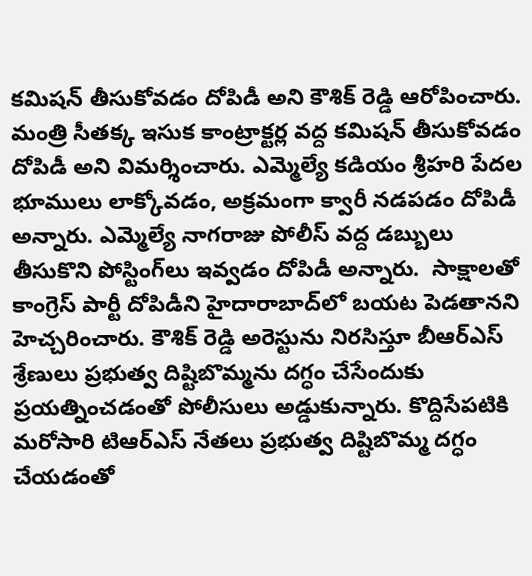కమిషన్ తీసుకోవడం దోపిడీ అని కౌశిక్ రెడ్డి ఆరోపించారు. మంత్రి సీతక్క ఇసుక కాంట్రాక్టర్ల వద్ద కమిషన్ తీసుకోవడం దోపిడీ అని విమర్శించారు. ఎమ్మెల్యే కడియం శ్రీహరి పేదల భూములు లాక్కోవడం, అక్రమంగా క్వారీ నడపడం దోపిడీ అన్నారు. ఎమ్మెల్యే నాగరాజు పోలీస్ వద్ద డబ్బులు తీసుకొని పోస్టింగ్‌లు ఇవ్వడం దోపిడీ అన్నారు.  సాక్షాలతో కాంగ్రెస్ పార్టీ దోపిడీని హైదారాబాద్‌లో బయట పెడతానని హెచ్చరించారు. కౌశిక్ రెడ్డి అరెస్టును నిరసిస్తూ బీఆర్ఎస్ శ్రేణులు ప్రభుత్వ దిష్టిబొమ్మను దగ్ధం చేసేందుకు ప్రయత్నించడంతో పోలీసులు అడ్డుకున్నారు. కొద్దిసేపటికి మరోసారి టిఆర్ఎస్ నేతలు ప్రభుత్వ దిష్టిబొమ్మ దగ్ధం చేయడంతో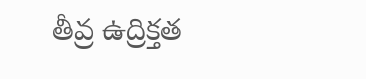తీవ్ర ఉద్రిక్తత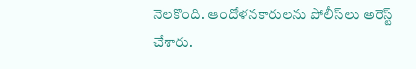నెలకొంది. ఆందోళనకారులను పోలీస్‌లు అరెస్ట్ చేశారు.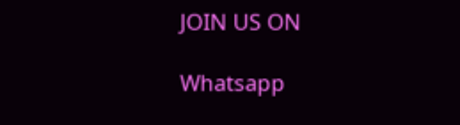JOIN US ON

Whatsapp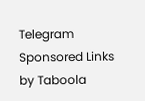Telegram
Sponsored Links by Taboola